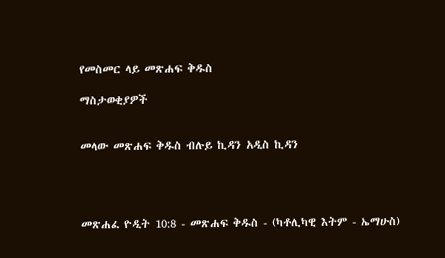የመስመር ላይ መጽሐፍ ቅዱስ

ማስታወቂያዎች


መላው መጽሐፍ ቅዱስ ብሉይ ኪዳን አዲስ ኪዳን




መጽሐፈ ዮዲት 10:8 - መጽሐፍ ቅዱስ - (ካቶሊካዊ እትም - ኤማሁስ)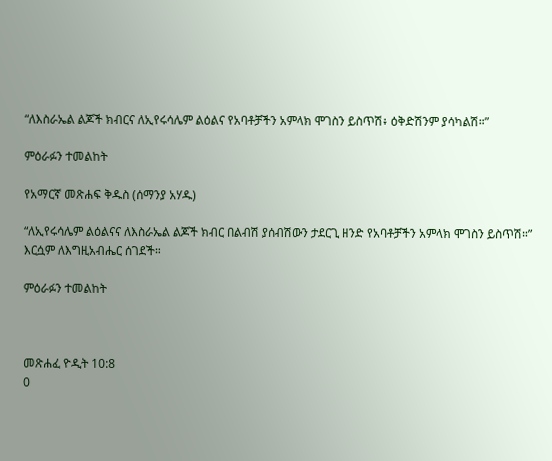“ለእስራኤል ልጆች ክብርና ለኢየሩሳሌም ልዕልና የአባቶቻችን አምላክ ሞገስን ይስጥሽ፥ ዕቅድሽንም ያሳካልሽ።”

ምዕራፉን ተመልከት

የአማርኛ መጽሐፍ ቅዱስ (ሰማንያ አሃዱ)

“ለኢየሩሳሌም ልዕልናና ለእስራኤል ልጆች ክብር በልብሽ ያሰብሽውን ታደርጊ ዘንድ የአባቶቻችን አምላክ ሞገስን ይስጥሽ።” እርሷም ለእግዚአብሔር ሰገደች።

ምዕራፉን ተመልከት



መጽሐፈ ዮዲት 10:8
0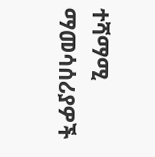ተሻማሚ ማመሳሰሪያዎች